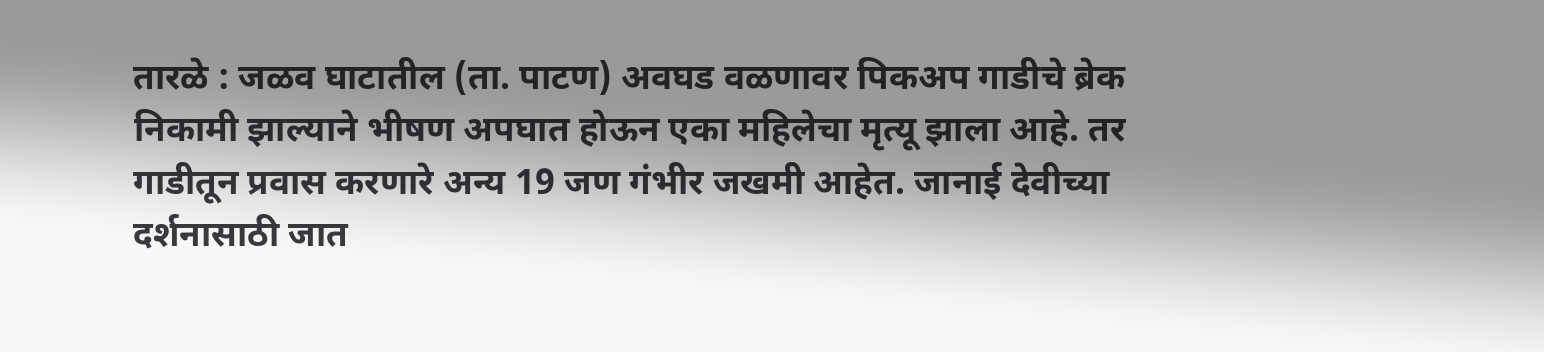तारळे : जळव घाटातील (ता. पाटण) अवघड वळणावर पिकअप गाडीचे ब्रेक निकामी झाल्याने भीषण अपघात होऊन एका महिलेचा मृत्यू झाला आहे. तर गाडीतून प्रवास करणारे अन्य 19 जण गंभीर जखमी आहेत. जानाई देवीच्या दर्शनासाठी जात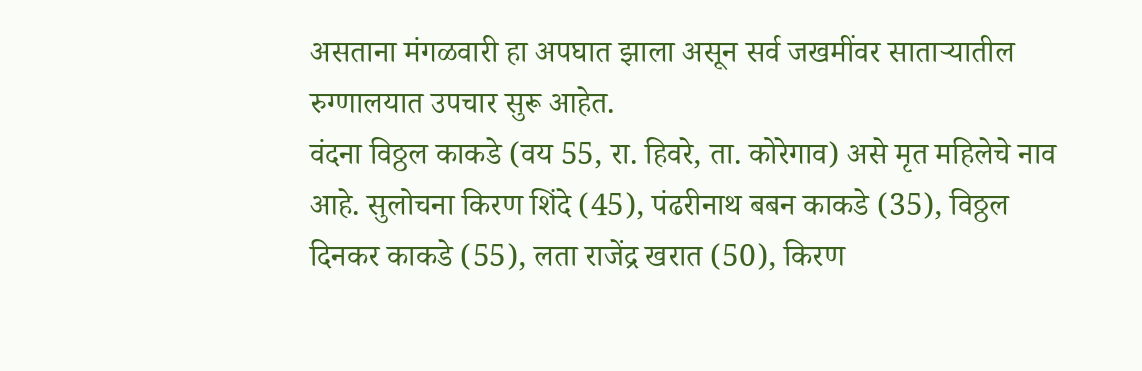असताना मंगळवारी हा अपघात झाला असून सर्व जखमींवर साताऱ्यातील रुग्णालयात उपचार सुरू आहेत.
वंदना विठ्ठल काकडे (वय 55, रा. हिवरे, ता. कोरेगाव) असे मृत महिलेचे नाव आहे. सुलोचना किरण शिंदे (45), पंढरीनाथ बबन काकडे (35), विठ्ठल दिनकर काकडे (55), लता राजेंद्र खरात (50), किरण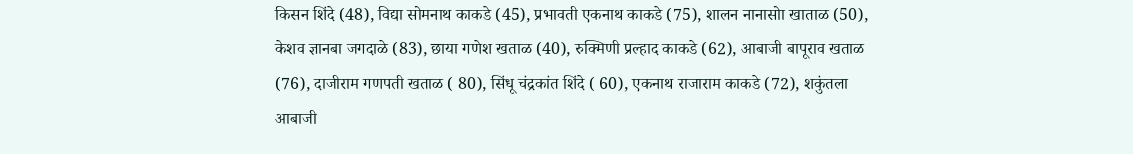किसन शिंदे (48), विद्या सोमनाथ काकडे (45), प्रभावती एकनाथ काकडे (75), शालन नानासोा खाताळ (50), केशव ज्ञानबा जगदाळे (83), छाया गणेश खताळ (40), रुक्मिणी प्रल्हाद काकडे (62), आबाजी बापूराव खताळ (76), दाजीराम गणपती खताळ ( 80), सिंधू चंद्रकांत शिंदे ( 60), एकनाथ राजाराम काकडे (72), शकुंतला आबाजी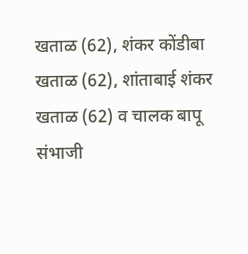खताळ (62), शंकर कोंडीबा खताळ (62), शांताबाई शंकर खताळ (62) व चालक बापू संभाजी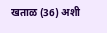खताळ (36) अशी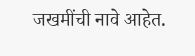जखमींची नावे आहेत.